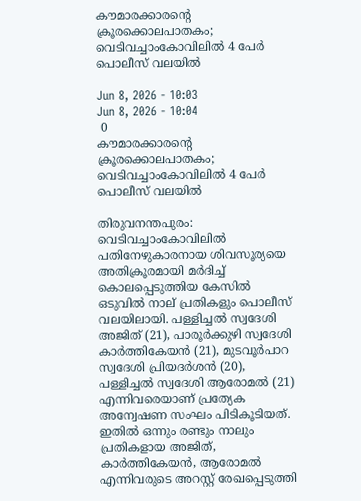കൗമാരക്കാരന്റെ ക്രൂരക്കൊലപാതകം; വെടിവച്ചാംകോവിലിൽ 4 പേർ പൊലീസ് വലയിൽ

Jun 8, 2026 - 10:03
Jun 8, 2026 - 10:04
 0
കൗമാരക്കാരന്റെ ക്രൂരക്കൊലപാതകം; വെടിവച്ചാംകോവിലിൽ 4 പേർ പൊലീസ് വലയിൽ

തിരുവനന്തപുരം: വെടിവച്ചാംകോവിലില്‍ പതിനേഴുകാരനായ ശിവസൂര്യയെ അതിക്രൂരമായി മര്‍ദിച്ച് കൊലപ്പെടുത്തിയ കേസില്‍ ഒടുവില്‍ നാല് പ്രതികളും പൊലീസ് വലയിലായി. പള്ളിച്ചല്‍ സ്വദേശി അജിത് (21), പാരൂര്‍ക്കുഴി സ്വദേശി കാര്‍ത്തികേയന്‍ (21), മുടവൂര്‍പാറ സ്വദേശി പ്രിയദര്‍ശന്‍ (20), പള്ളിച്ചല്‍ സ്വദേശി ആരോമല്‍ (21) എന്നിവരെയാണ് പ്രത്യേക അന്വേഷണ സംഘം പിടികൂടിയത്. ഇതില്‍ ഒന്നും രണ്ടും നാലും പ്രതികളായ അജിത്, കാര്‍ത്തികേയന്‍, ആരോമല്‍ എന്നിവരുടെ അറസ്റ്റ് രേഖപ്പെടുത്തി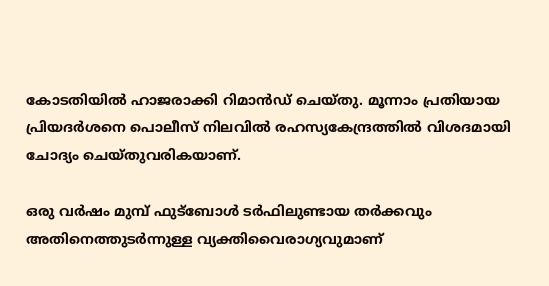കോടതിയില്‍ ഹാജരാക്കി റിമാന്‍ഡ് ചെയ്തു. മൂന്നാം പ്രതിയായ പ്രിയദര്‍ശനെ പൊലീസ് നിലവില്‍ രഹസ്യകേന്ദ്രത്തില്‍ വിശദമായി ചോദ്യം ചെയ്തുവരികയാണ്.

ഒരു വര്‍ഷം മുമ്പ് ഫുട്‌ബോള്‍ ടര്‍ഫിലുണ്ടായ തര്‍ക്കവും അതിനെത്തുടര്‍ന്നുള്ള വ്യക്തിവൈരാഗ്യവുമാണ്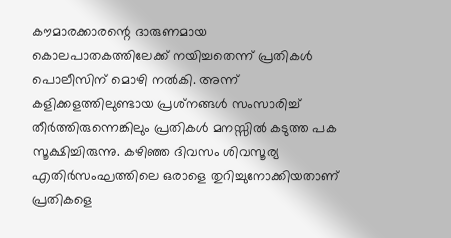കൗമാരക്കാരന്റെ ദാരുണമായ കൊലപാതകത്തിലേക്ക് നയിച്ചതെന്ന് പ്രതികള്‍ പൊലീസിന് മൊഴി നല്‍കി. അന്ന് കളിക്കളത്തിലുണ്ടായ പ്രശ്‌നങ്ങള്‍ സംസാരിച്ച് തീര്‍ത്തിരുന്നെങ്കിലും പ്രതികള്‍ മനസ്സില്‍ കടുത്ത പക സൂക്ഷിച്ചിരുന്നു. കഴിഞ്ഞ ദിവസം ശിവസൂര്യ എതിര്‍സംഘത്തിലെ ഒരാളെ തുറിച്ചുനോക്കിയതാണ് പ്രതികളെ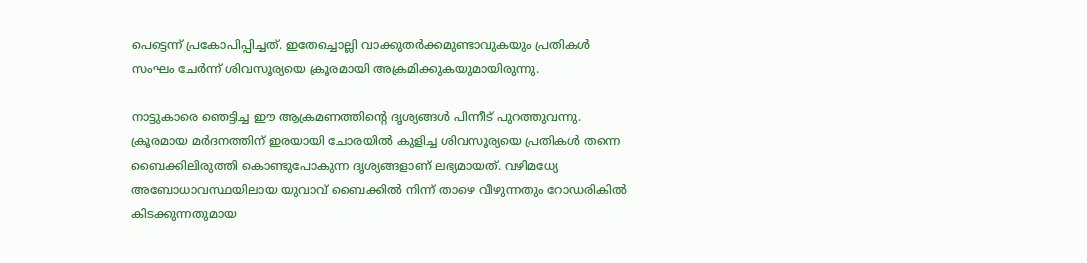പെട്ടെന്ന് പ്രകോപിപ്പിച്ചത്. ഇതേച്ചൊല്ലി വാക്കുതര്‍ക്കമുണ്ടാവുകയും പ്രതികള്‍ സംഘം ചേര്‍ന്ന് ശിവസൂര്യയെ ക്രൂരമായി അക്രമിക്കുകയുമായിരുന്നു.

നാട്ടുകാരെ ഞെട്ടിച്ച ഈ ആക്രമണത്തിന്റെ ദൃശ്യങ്ങള്‍ പിന്നീട് പുറത്തുവന്നു. ക്രൂരമായ മര്‍ദനത്തിന് ഇരയായി ചോരയില്‍ കുളിച്ച ശിവസൂര്യയെ പ്രതികള്‍ തന്നെ ബൈക്കിലിരുത്തി കൊണ്ടുപോകുന്ന ദൃശ്യങ്ങളാണ് ലഭ്യമായത്. വഴിമധ്യേ അബോധാവസ്ഥയിലായ യുവാവ് ബൈക്കില്‍ നിന്ന് താഴെ വീഴുന്നതും റോഡരികില്‍ കിടക്കുന്നതുമായ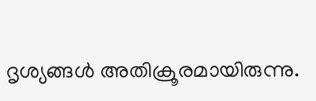ദൃശ്യങ്ങള്‍ അതിക്രൂരമായിരുന്നു.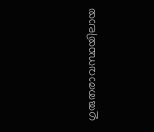ഗുരുതരാവസ്ഥയിലായ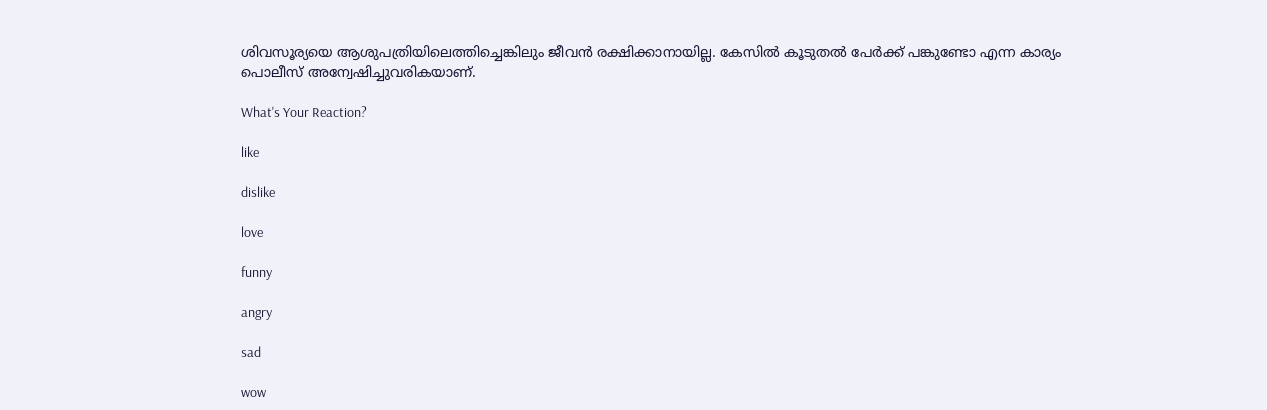ശിവസൂര്യയെ ആശുപത്രിയിലെത്തിച്ചെങ്കിലും ജീവന്‍ രക്ഷിക്കാനായില്ല. കേസില്‍ കൂടുതല്‍ പേര്‍ക്ക് പങ്കുണ്ടോ എന്ന കാര്യം പൊലീസ് അന്വേഷിച്ചുവരികയാണ്.

What's Your Reaction?

like

dislike

love

funny

angry

sad

wow